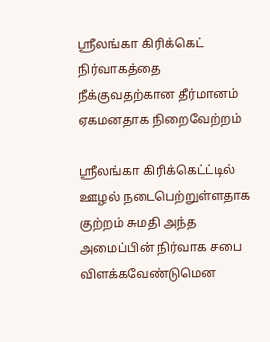ஸ்ரீலங்கா கிரிக்கெட் நிர்வாகத்தை நீக்குவதற்கான தீர்மானம் ஏகமனதாக நிறைவேற்றம்

ஸ்ரீலங்கா கிரிக்கெட்ட்டில் ஊழல் நடைபெற்றுள்ளதாக குற்றம் சுமதி அந்த அமைப்பின் நிர்வாக சபை விளக்கவேண்டுமென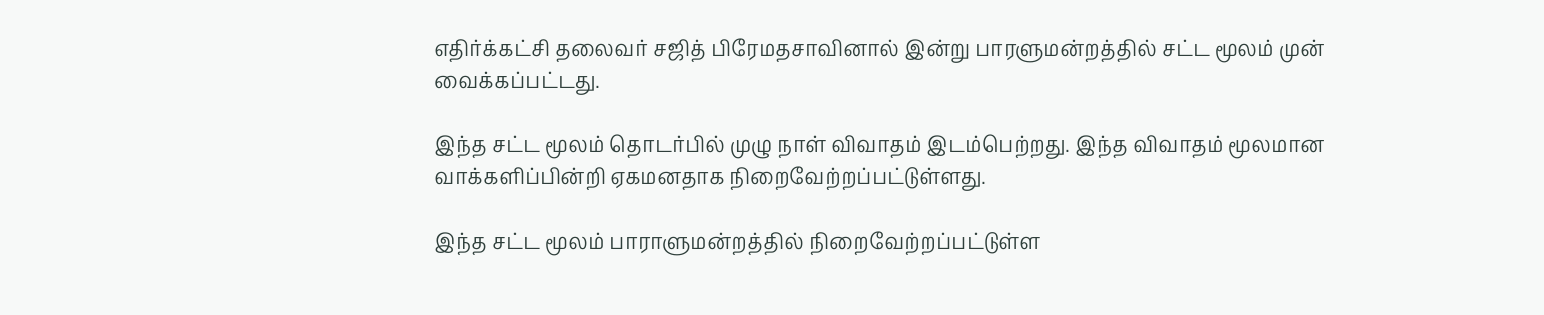எதிர்க்கட்சி தலைவர் சஜித் பிரேமதசாவினால் இன்று பாரளுமன்றத்தில் சட்ட மூலம் முன் வைக்கப்பட்டது.

இந்த சட்ட மூலம் தொடர்பில் முழு நாள் விவாதம் இடம்பெற்றது. இந்த விவாதம் மூலமான வாக்களிப்பின்றி ஏகமனதாக நிறைவேற்றப்பட்டுள்ளது.

இந்த சட்ட மூலம் பாராளுமன்றத்தில் நிறைவேற்றப்பட்டுள்ள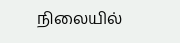நிலையில்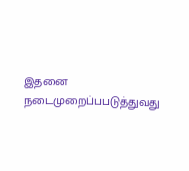இதனை நடைமுறைப்பபடுத்துவது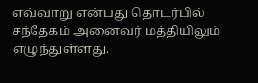எவ்வாறு என்பது தொடர்பில் சந்தேகம் அனைவர் மத்தியிலும் எழுந்துள்ளது.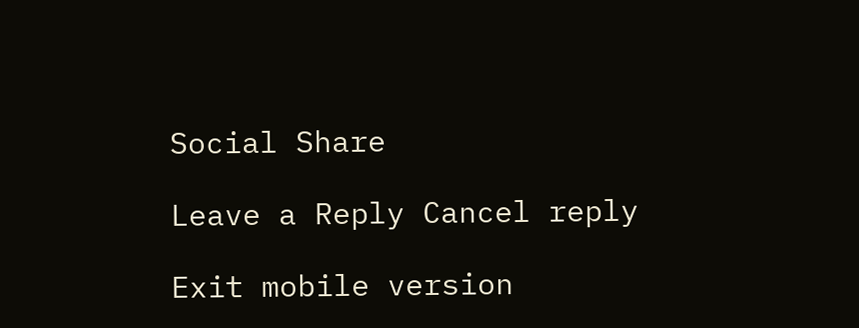Social Share

Leave a Reply Cancel reply

Exit mobile version